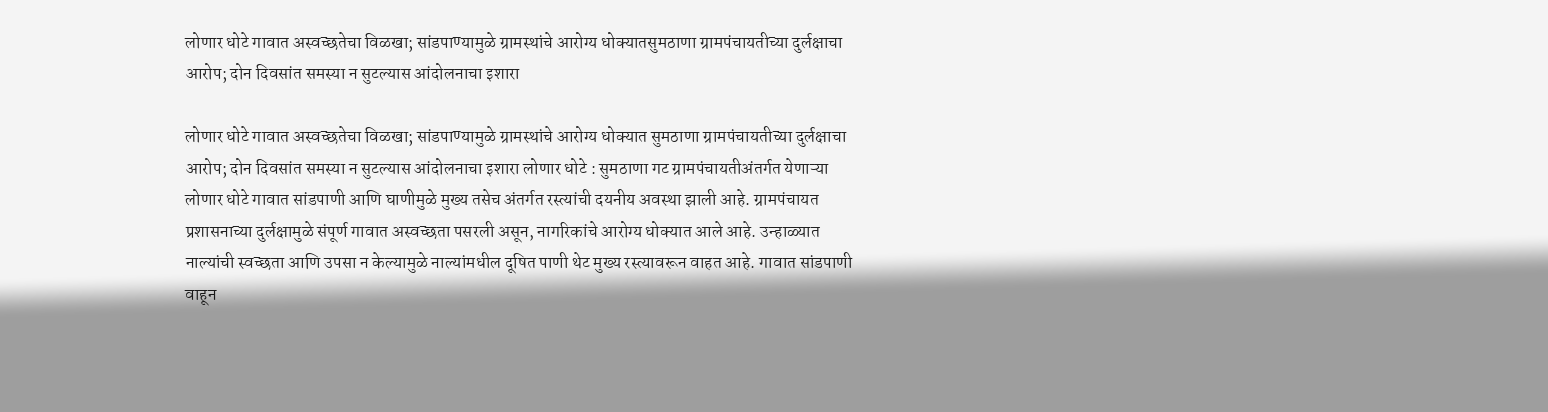लोणार धोटे गावात अस्वच्छतेचा विळखा; सांडपाण्यामुळे ग्रामस्थांचे आरोग्य धोक्यातसुमठाणा ग्रामपंचायतीच्या दुर्लक्षाचा आरोप; दोन दिवसांत समस्या न सुटल्यास आंदोलनाचा इशारा

लोणार धोटे गावात अस्वच्छतेचा विळखा; सांडपाण्यामुळे ग्रामस्थांचे आरोग्य धोक्यात सुमठाणा ग्रामपंचायतीच्या दुर्लक्षाचा आरोप; दोन दिवसांत समस्या न सुटल्यास आंदोलनाचा इशारा लोणार धोटे : सुमठाणा गट ग्रामपंचायतीअंतर्गत येणाऱ्या लोणार धोटे गावात सांडपाणी आणि घाणीमुळे मुख्य तसेच अंतर्गत रस्त्यांची दयनीय अवस्था झाली आहे. ग्रामपंचायत प्रशासनाच्या दुर्लक्षामुळे संपूर्ण गावात अस्वच्छता पसरली असून, नागरिकांचे आरोग्य धोक्यात आले आहे. उन्हाळ्यात नाल्यांची स्वच्छता आणि उपसा न केल्यामुळे नाल्यांमधील दूषित पाणी थेट मुख्य रस्त्यावरून वाहत आहे. गावात सांडपाणी वाहून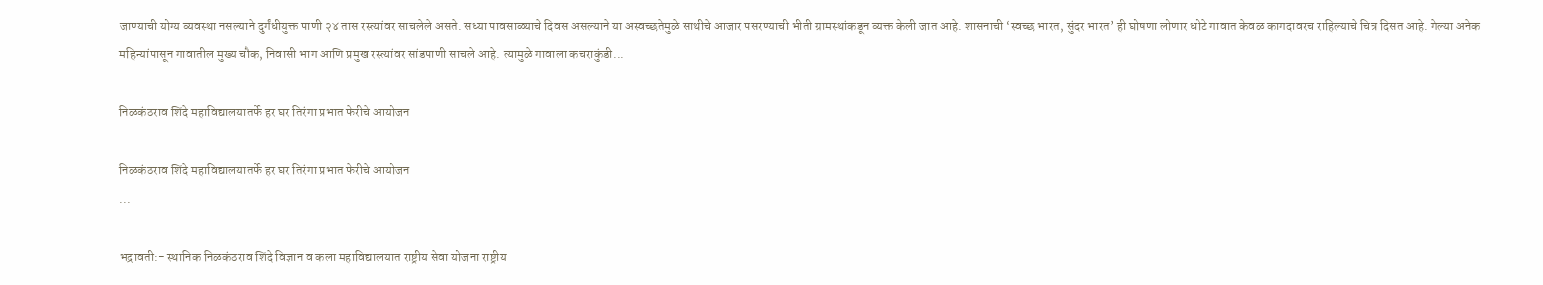जाण्याची योग्य व्यवस्था नसल्याने दुर्गंधीयुक्त पाणी २४ तास रस्त्यांवर साचलेले असते. सध्या पावसाळ्याचे दिवस असल्याने या अस्वच्छतेमुळे साथीचे आजार पसरण्याची भीती ग्रामस्थांकडून व्यक्त केली जात आहे. शासनाची ‘स्वच्छ भारत, सुंदर भारत’ ही घोषणा लोणार धोटे गावात केवळ कागदावरच राहिल्याचे चित्र दिसत आहे. गेल्या अनेक महिन्यांपासून गावातील मुख्य चौक, निवासी भाग आणि प्रमुख रस्त्यांवर सांडपाणी साचले आहे. त्यामुळे गावाला कचराकुंडी...

निळकंठराव शिंदे महाविद्यालयातर्फे हर घर तिरंगा प्रभात फेरीचे आयोजन

निळकंठराव शिंदे महाविद्यालयातर्फे हर घर तिरंगा प्रभात फेरीचे आयोजन
...

भद्रावती:- स्थानिक निळकंठराव शिंदे विज्ञान व कला महाविद्यालयात राष्ट्रीय सेवा योजना राष्ट्रीय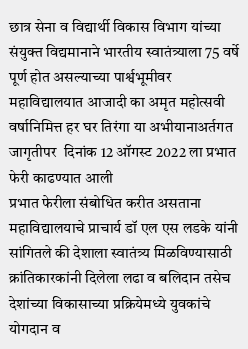छात्र सेना व विद्यार्थी विकास विभाग यांच्या संयुक्त विद्यमानाने भारतीय स्वातंत्र्याला 75 वर्षे पूर्ण होत असल्याच्या पार्श्वभूमीवर महाविद्यालयात आजादी का अमृत महोत्सवी वर्षानिमित्त हर घर तिरंगा या अभीयानाअर्तगत जागृतीपर  दिनांक 12 ऑगस्ट 2022 ला प्रभात फेरी काढण्यात आली
प्रभात फेरीला संबोधित करीत असताना महाविद्यालयाचे प्राचार्य डॉ एल एस लडके यांनी सांगितले की देशाला स्वातंत्र्य मिळविण्यासाठी क्रांतिकारकांनी दिलेला लढा व बलिदान तसेच देशांच्या विकासाच्या प्रक्रियेमध्ये युवकांचे योगदान व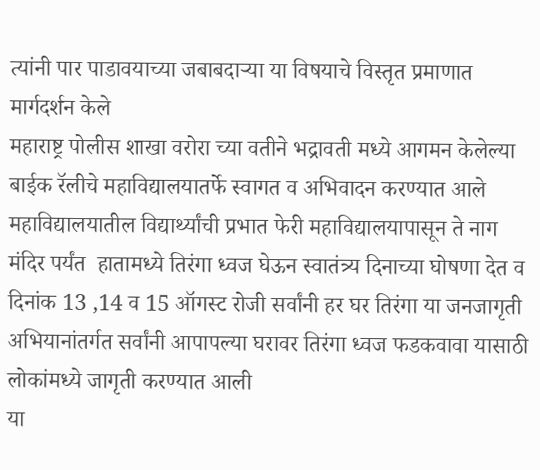त्यांनी पार पाडावयाच्या जबाबदाऱ्या या विषयाचे विस्तृत प्रमाणात मार्गदर्शन केले
महाराष्ट्र पोलीस शाखा वरोरा च्या वतीने भद्रावती मध्ये आगमन केलेल्या बाईक रॅलीचे महाविद्यालयातर्फे स्वागत व अभिवादन करण्यात आले महाविद्यालयातील विद्यार्थ्यांची प्रभात फेरी महाविद्यालयापासून ते नाग मंदिर पर्यंत  हातामध्ये तिरंगा ध्वज घेऊन स्वातंत्र्य दिनाच्या घोषणा देत व दिनांक 13 ,14 व 15 ऑगस्ट रोजी सर्वांनी हर घर तिरंगा या जनजागृती अभियानांतर्गत सर्वांनी आपापल्या घरावर तिरंगा ध्वज फडकवावा यासाठी लोकांमध्ये जागृती करण्यात आली
या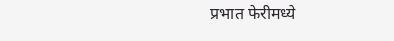प्रभात फेरीमध्ये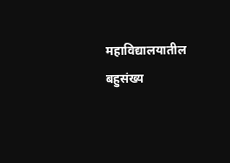महाविद्यालयातील बहुसंख्य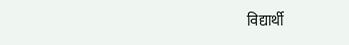विद्यार्थी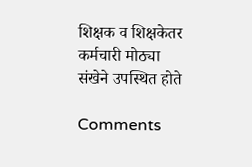शिक्षक व शिक्षकेतर कर्मचारी मोठ्या  संखेने उपस्थित होते

Comments